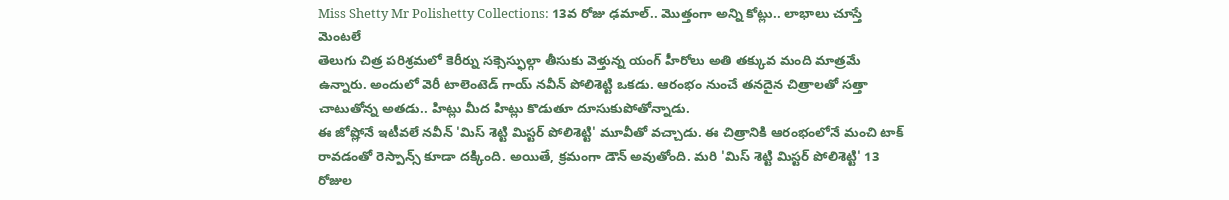Miss Shetty Mr Polishetty Collections: 13వ రోజు ఢమాల్.. మొత్తంగా అన్ని కోట్లు.. లాభాలు చూస్తే మెంటలే
తెలుగు చిత్ర పరిశ్రమలో కెరీర్ను సక్సెస్ఫుల్గా తీసుకు వెళ్తున్న యంగ్ హీరోలు అతి తక్కువ మంది మాత్రమే ఉన్నారు. అందులో వెరీ టాలెంటెడ్ గాయ్ నవీన్ పోలిశెట్టి ఒకడు. ఆరంభం నుంచే తనదైన చిత్రాలతో సత్తా చాటుతోన్న అతడు.. హిట్లు మీద హిట్లు కొడుతూ దూసుకుపోతోన్నాడు.
ఈ జోష్లోనే ఇటీవలే నవీన్ 'మిస్ శెట్టి మిస్టర్ పోలిశెట్టి' మూవీతో వచ్చాడు. ఈ చిత్రానికి ఆరంభంలోనే మంచి టాక్ రావడంతో రెస్పాన్స్ కూడా దక్కింది. అయితే, క్రమంగా డౌన్ అవుతోంది. మరి 'మిస్ శెట్టి మిస్టర్ పోలిశెట్టి' 13 రోజుల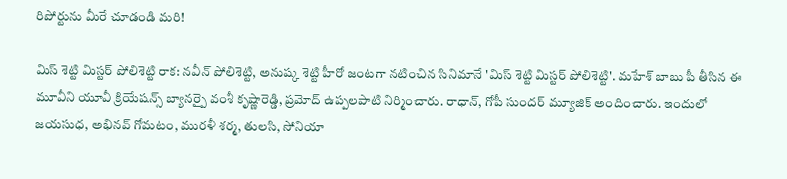రిపోర్టును మీరే చూడండి మరి!

మిస్ శెట్టి మిస్టర్ పోలిశెట్టి రాక: నవీన్ పోలిశెట్టి, అనుష్క శెట్టి హీరో జంటగా నటించిన సినిమానే 'మిస్ శెట్టి మిస్టర్ పోలిశెట్టి'. మహేశ్ బాబు పీ తీసిన ఈ మూవీని యూవీ క్రియేషన్స్ బ్యానర్పై వంశీ కృష్ణారెడ్డి, ప్రమోద్ ఉప్పలపాటి నిర్మించారు. రాధాన్, గోపీ సుందర్ మ్యూజిక్ అందించారు. ఇందులో జయసుధ, అభినవ్ గోమటం, మురళీ శర్మ, తులసి, సోనియా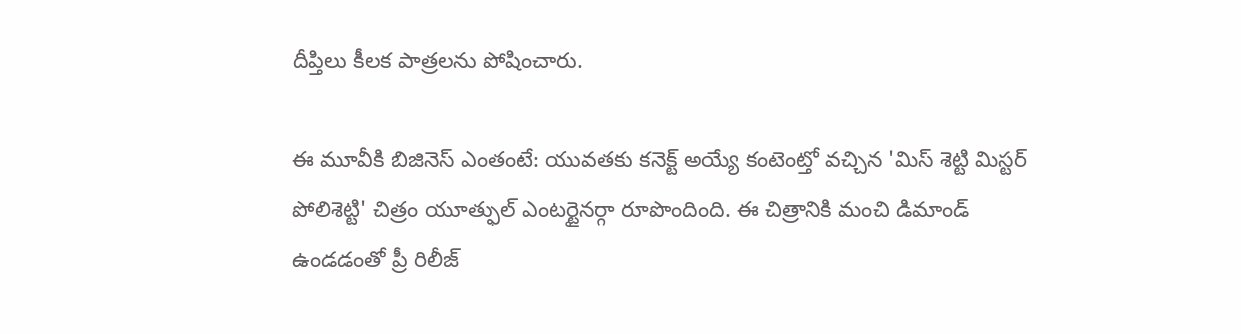దీప్తిలు కీలక పాత్రలను పోషించారు.

ఈ మూవీకి బిజినెస్ ఎంతంటే: యువతకు కనెక్ట్ అయ్యే కంటెంట్తో వచ్చిన 'మిస్ శెట్టి మిస్టర్ పోలిశెట్టి' చిత్రం యూత్ఫుల్ ఎంటర్టైనర్గా రూపొందింది. ఈ చిత్రానికి మంచి డిమాండ్ ఉండడంతో ప్రీ రిలీజ్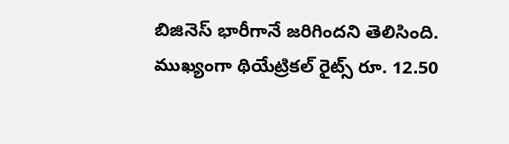బిజినెస్ భారీగానే జరిగిందని తెలిసింది. ముఖ్యంగా థియేట్రికల్ రైట్స్ రూ. 12.50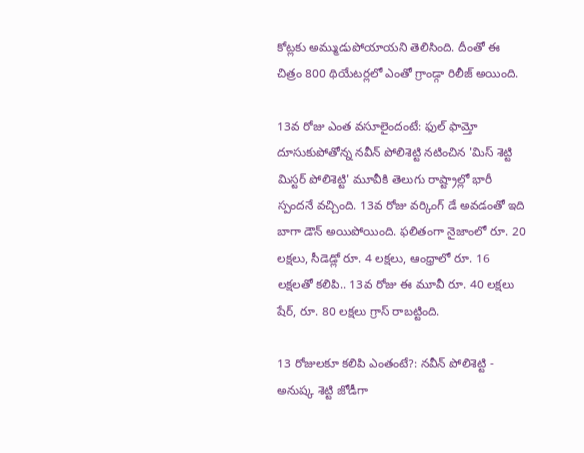కోట్లకు అమ్ముడుపోయాయని తెలిసింది. దీంతో ఈ చిత్రం 800 థియేటర్లలో ఎంతో గ్రాండ్గా రిలీజ్ అయింది.

13వ రోజు ఎంత వసూలైందంటే: ఫుల్ ఫామ్తో దూసుకుపోతోన్న నవీన్ పోలిశెట్టి నటించిన 'మిస్ శెట్టి మిస్టర్ పోలిశెట్టి' మూవీకి తెలుగు రాష్ట్రాల్లో భారీ స్పందనే వచ్చింది. 13వ రోజు వర్కింగ్ డే అవడంతో ఇది బాగా డౌన్ అయిపోయింది. ఫలితంగా నైజాంలో రూ. 20 లక్షలు, సీడెడ్లో రూ. 4 లక్షలు, ఆంధ్రాలో రూ. 16 లక్షలతో కలిపి.. 13వ రోజు ఈ మూవీ రూ. 40 లక్షలు షేర్, రూ. 80 లక్షలు గ్రాస్ రాబట్టింది.

13 రోజులకూ కలిపి ఎంతంటే?: నవీన్ పోలిశెట్టి - అనుష్క శెట్టి జోడీగా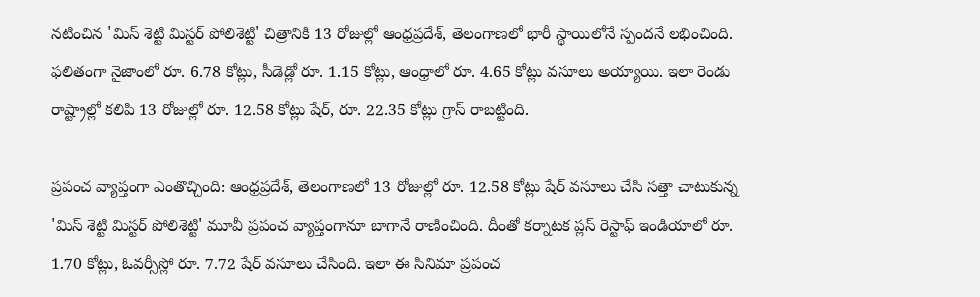నటించిన 'మిస్ శెట్టి మిస్టర్ పోలిశెట్టి' చిత్రానికి 13 రోజుల్లో ఆంధ్రప్రదేశ్, తెలంగాణలో భారీ స్థాయిలోనే స్పందనే లభించింది. ఫలితంగా నైజాంలో రూ. 6.78 కోట్లు, సీడెడ్లో రూ. 1.15 కోట్లు, ఆంధ్రాలో రూ. 4.65 కోట్లు వసూలు అయ్యాయి. ఇలా రెండు రాష్ట్రాల్లో కలిపి 13 రోజుల్లో రూ. 12.58 కోట్లు షేర్, రూ. 22.35 కోట్లు గ్రాస్ రాబట్టింది.

ప్రపంచ వ్యాప్తంగా ఎంతొచ్చింది: ఆంధ్రప్రదేశ్, తెలంగాణలో 13 రోజుల్లో రూ. 12.58 కోట్లు షేర్ వసూలు చేసి సత్తా చాటుకున్న 'మిస్ శెట్టి మిస్టర్ పోలిశెట్టి' మూవీ ప్రపంచ వ్యాప్తంగానూ బాగానే రాణించింది. దీంతో కర్నాటక ప్లస్ రెస్టాఫ్ ఇండియాలో రూ. 1.70 కోట్లు, ఓవర్సీస్లో రూ. 7.72 షేర్ వసూలు చేసింది. ఇలా ఈ సినిమా ప్రపంచ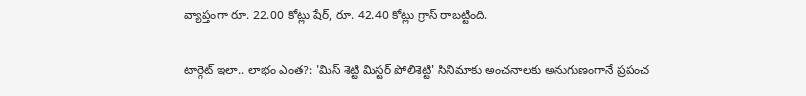వ్యాప్తంగా రూ. 22.00 కోట్లు షేర్, రూ. 42.40 కోట్లు గ్రాస్ రాబట్టింది.

టార్గెట్ ఇలా.. లాభం ఎంత?: 'మిస్ శెట్టి మిస్టర్ పోలిశెట్టి' సినిమాకు అంచనాలకు అనుగుణంగానే ప్రపంచ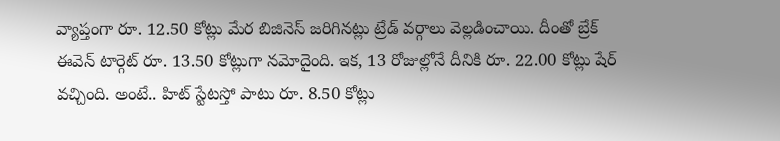వ్యాప్తంగా రూ. 12.50 కోట్లు మేర బిజినెస్ జరిగినట్లు ట్రేడ్ వర్గాలు వెల్లడించాయి. దీంతో బ్రేక్ ఈవెన్ టార్గెట్ రూ. 13.50 కోట్లుగా నమోదైంది. ఇక, 13 రోజుల్లోనే దీనికి రూ. 22.00 కోట్లు షేర్ వచ్చింది. అంటే.. హిట్ స్టేటస్తో పాటు రూ. 8.50 కోట్లు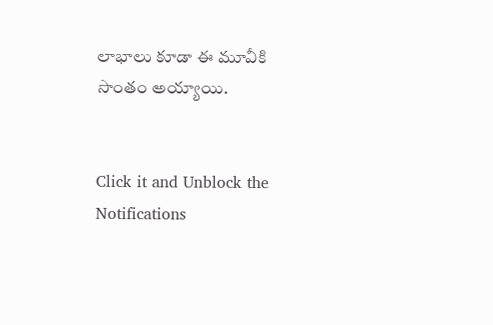లాభాలు కూడా ఈ మూవీకి సొంతం అయ్యాయి.


Click it and Unblock the Notifications